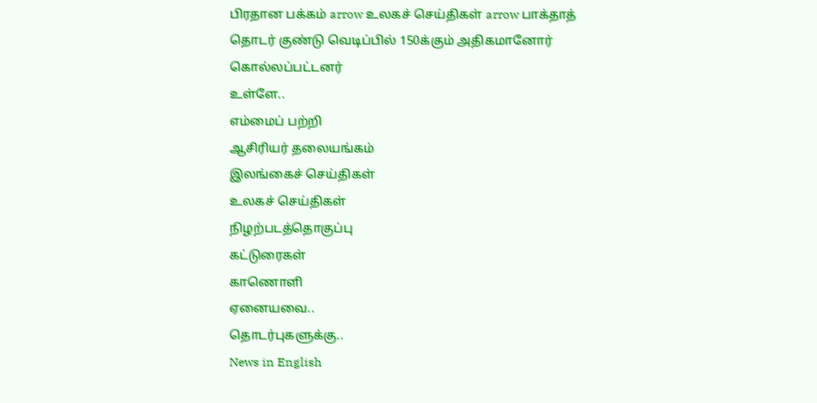பிரதான பக்கம் arrow உலகச் செய்திகள் arrow பாக்தாத் தொடர் குண்டு வெடிப்பில் 150க்கும் அதிகமானோர் கொல்லப்பட்டனர்
உள்ளே..
எம்மைப் பற்றி
ஆசிரியர் தலையங்கம்
இலங்கைச் செய்திகள்
உலகச் செய்திகள்
நிழற்படத்தொகுப்பு
கட்டுரைகள்
காணொளி
ஏனையவை..
தொடர்புகளுக்கு..
News in English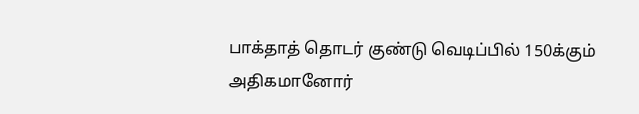பாக்தாத் தொடர் குண்டு வெடிப்பில் 150க்கும் அதிகமானோர்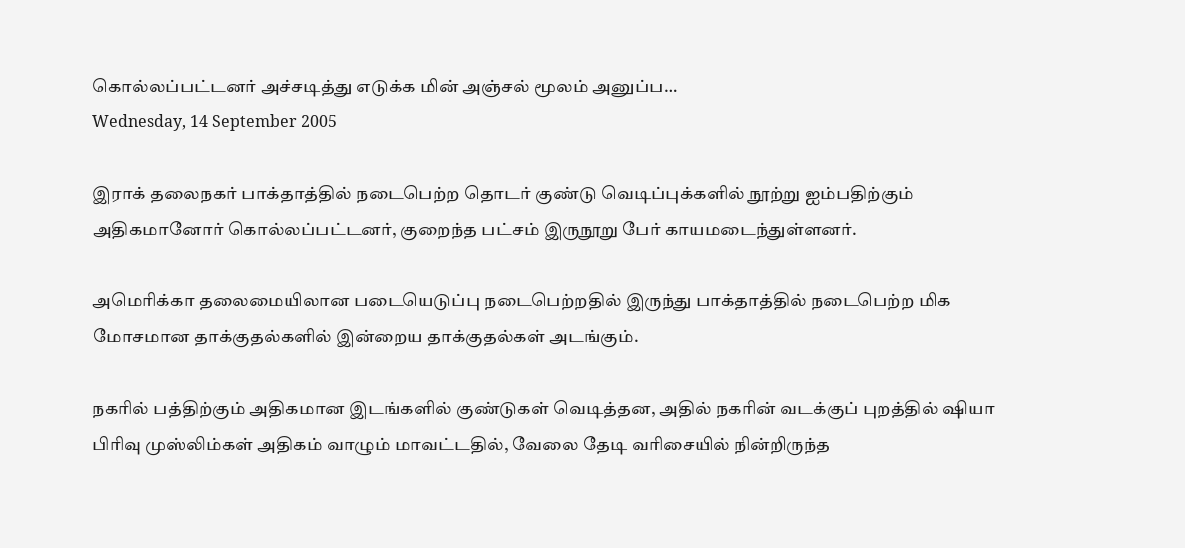கொல்லப்பட்டனர் அச்சடித்து எடுக்க மின் அஞ்சல் மூலம் அனுப்ப…
Wednesday, 14 September 2005

இராக் தலைநகர் பாக்தாத்தில் நடைபெற்ற தொடர் குண்டு வெடிப்புக்களில் நூற்று ஐம்பதிற்கும் அதிகமானோர் கொல்லப்பட்டனர், குறைந்த பட்சம் இருநூறு பேர் காயமடைந்துள்ளனர்.

அமெரிக்கா தலைமையிலான படையெடுப்பு நடைபெற்றதில் இருந்து பாக்தாத்தில் நடைபெற்ற மிக மோசமான தாக்குதல்களில் இன்றைய தாக்குதல்கள் அடங்கும்.

நகரில் பத்திற்கும் அதிகமான இடங்களில் குண்டுகள் வெடித்தன, அதில் நகரின் வடக்குப் புறத்தில் ஷியா பிரிவு முஸ்லிம்கள் அதிகம் வாழும் மாவட்டதில், வேலை தேடி வரிசையில் நின்றிருந்த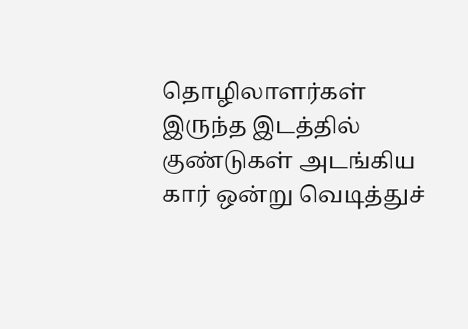தொழிலாளர்கள் இருந்த இடத்தில் குண்டுகள் அடங்கிய கார் ஒன்று வெடித்துச்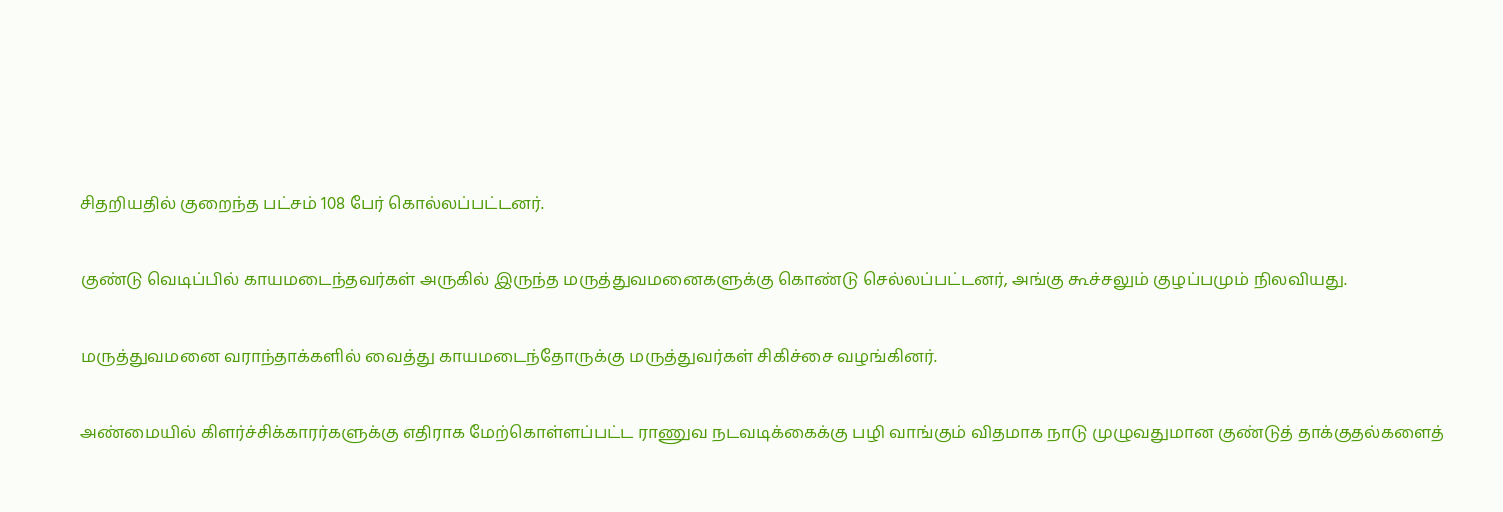சிதறியதில் குறைந்த பட்சம் 108 பேர் கொல்லப்பட்டனர்.

குண்டு வெடிப்பில் காயமடைந்தவர்கள் அருகில் இருந்த மருத்துவமனைகளுக்கு கொண்டு செல்லப்பட்டனர், அங்கு கூச்சலும் குழப்பமும் நிலவியது.

மருத்துவமனை வராந்தாக்களில் வைத்து காயமடைந்தோருக்கு மருத்துவர்கள் சிகிச்சை வழங்கினர்.

அண்மையில் கிளர்ச்சிக்காரர்களுக்கு எதிராக மேற்கொள்ளப்பட்ட ராணுவ நடவடிக்கைக்கு பழி வாங்கும் விதமாக நாடு முழுவதுமான குண்டுத் தாக்குதல்களைத்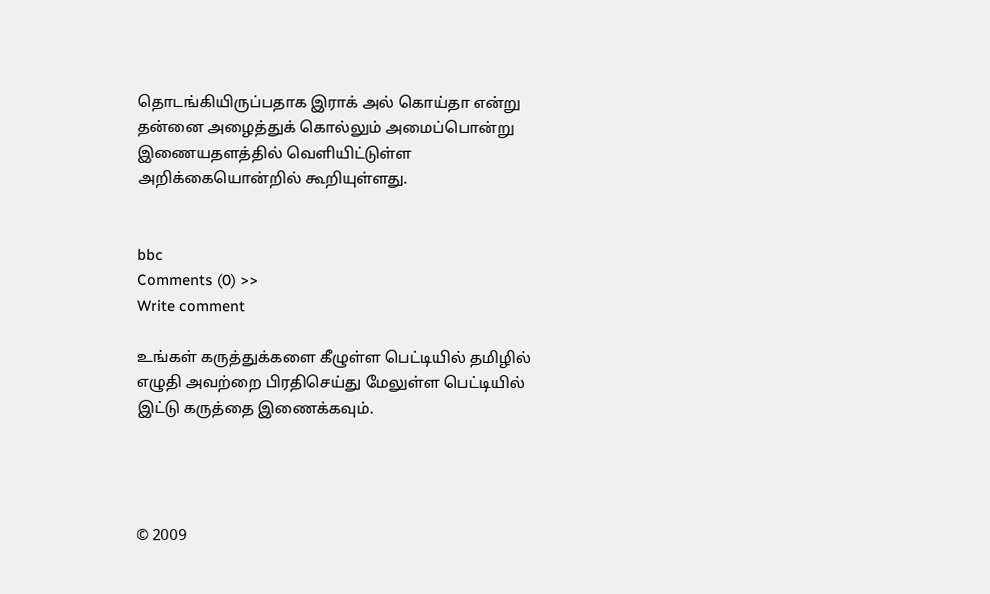தொடங்கியிருப்பதாக இராக் அல் கொய்தா என்று தன்னை அழைத்துக் கொல்லும் அமைப்பொன்று இணையதளத்தில் வெளியிட்டுள்ள அறிக்கையொன்றில் கூறியுள்ளது.


bbc
Comments (0) >>
Write comment

உங்கள் கருத்துக்களை கீழுள்ள பெட்டியில் தமிழில் எழுதி அவற்றை பிரதிசெய்து மேலுள்ள பெட்டியில் இட்டு கருத்தை இணைக்கவும்.




© 2009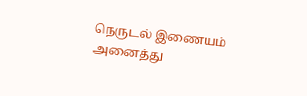நெருடல் இணையம்
அனைத்து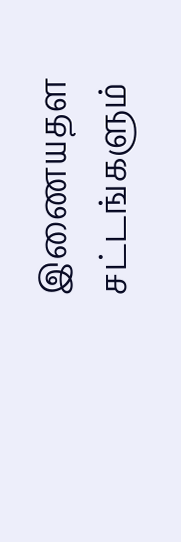இணையதள சட்டங்களும்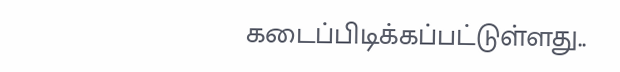கடைப்பிடிக்கப்பட்டுள்ளது..